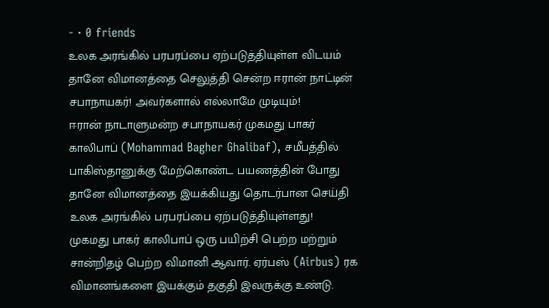- · 0 friends
உலக அரங்கில் பரபரப்பை ஏற்படுத்தியுள்ள விடயம்
தானே விமானத்தை செலுத்தி சென்ற ஈரான் நாட்டின் சபாநாயகர்! அவர்களால் எல்லாமே முடியும்!
ஈரான் நாடாளுமன்ற சபாநாயகர் முகமது பாகர் காலிபாப் (Mohammad Bagher Ghalibaf), சமீபத்தில் பாகிஸ்தானுக்கு மேற்கொண்ட பயணத்தின் போது தானே விமானத்தை இயக்கியது தொடர்பான செய்தி உலக அரங்கில் பரபரப்பை ஏற்படுத்தியுள்ளது!
முகமது பாகர் காலிபாப் ஒரு பயிற்சி பெற்ற மற்றும் சான்றிதழ் பெற்ற விமானி ஆவார். ஏர்பஸ் (Airbus) ரக விமானங்களை இயக்கும் தகுதி இவருக்கு உண்டு.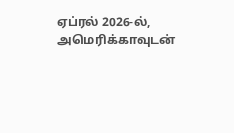ஏப்ரல் 2026-ல், அமெரிக்காவுடன்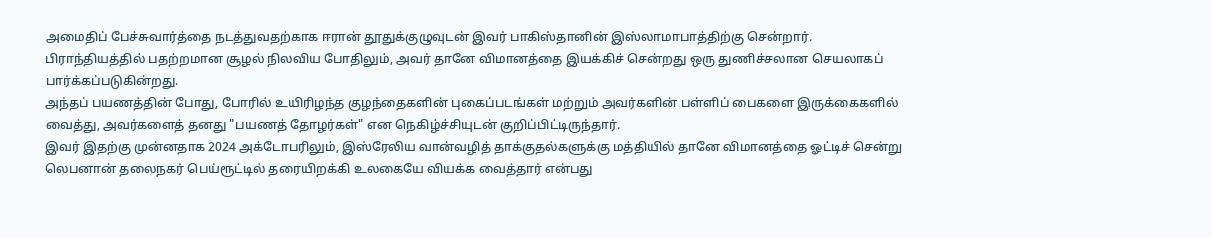அமைதிப் பேச்சுவார்த்தை நடத்துவதற்காக ஈரான் தூதுக்குழுவுடன் இவர் பாகிஸ்தானின் இஸ்லாமாபாத்திற்கு சென்றார்.
பிராந்தியத்தில் பதற்றமான சூழல் நிலவிய போதிலும், அவர் தானே விமானத்தை இயக்கிச் சென்றது ஒரு துணிச்சலான செயலாகப் பார்க்கப்படுகின்றது.
அந்தப் பயணத்தின் போது, போரில் உயிரிழந்த குழந்தைகளின் புகைப்படங்கள் மற்றும் அவர்களின் பள்ளிப் பைகளை இருக்கைகளில் வைத்து, அவர்களைத் தனது "பயணத் தோழர்கள்" என நெகிழ்ச்சியுடன் குறிப்பிட்டிருந்தார்.
இவர் இதற்கு முன்னதாக 2024 அக்டோபரிலும், இஸ்ரேலிய வான்வழித் தாக்குதல்களுக்கு மத்தியில் தானே விமானத்தை ஓட்டிச் சென்று லெபனான் தலைநகர் பெய்ரூட்டில் தரையிறக்கி உலகையே வியக்க வைத்தார் என்பது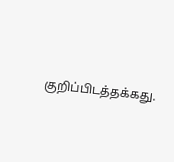குறிப்பிடத்தக்கது.